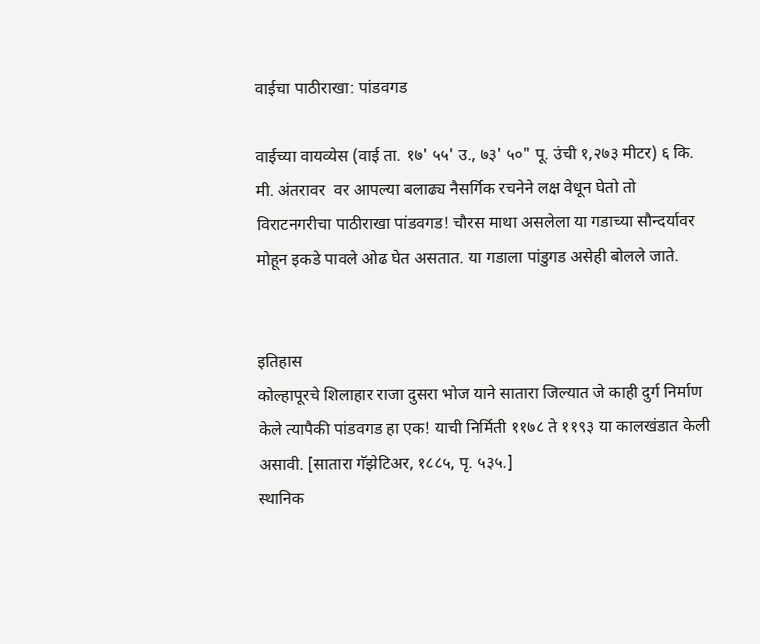वाईचा पाठीराखा: पांडवगड

वाईच्या वायव्येस (वाई ता. १७' ५५' उ., ७३' ५०" पू. उंची १,२७३ मीटर) ६ कि. मी. अंतरावर  वर आपल्या बलाढ्य नैसर्गिक रचनेने लक्ष वेधून घेतो तो विराटनगरीचा पाठीराखा पांडवगड! चौरस माथा असलेला या गडाच्या सौन्दर्यावर मोहून इकडे पावले ओढ घेत असतात. या गडाला पांडुगड असेही बोलले जाते.


इतिहास
कोल्हापूरचे शिलाहार राजा दुसरा भोज याने सातारा जिल्यात जे काही दुर्ग निर्माण केले त्यापैकी पांडवगड हा एक! याची निर्मिती ११७८ ते ११९३ या कालखंडात केली असावी. [सातारा गॅझेटिअर, १८८५, पृ. ५३५.]
स्थानिक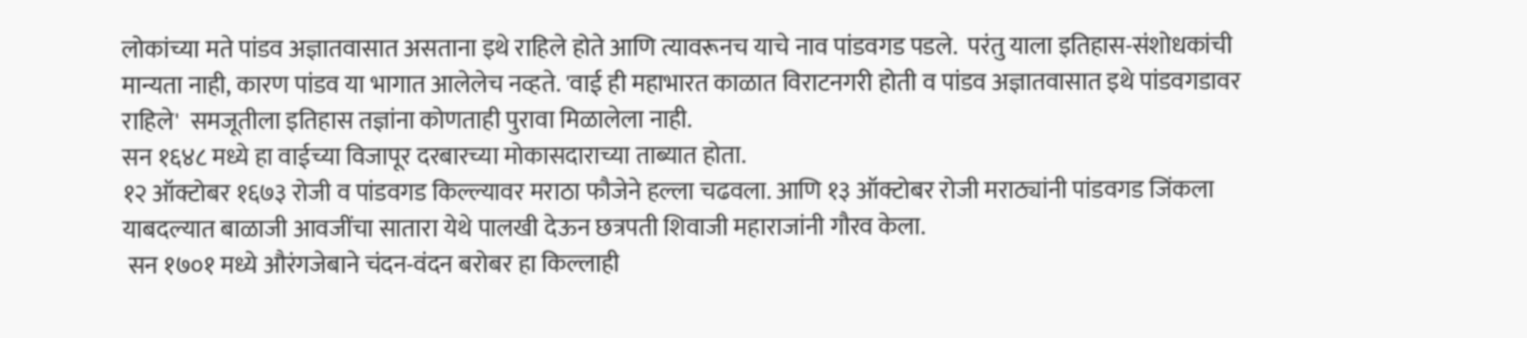लोकांच्या मते पांडव अज्ञातवासात असताना इथे राहिले होते आणि त्यावरूनच याचे नाव पांडवगड पडले.  परंतु याला इतिहास-संशोधकांची मान्यता नाही, कारण पांडव या भागात आलेलेच नव्हते. 'वाई ही महाभारत काळात विराटनगरी होती व पांडव अज्ञातवासात इथे पांडवगडावर राहिले'  समजूतीला इतिहास तज्ञांना कोणताही पुरावा मिळालेला नाही.
सन १६४८ मध्ये हा वाईच्या विजापूर दरबारच्या मोकासदाराच्या ताब्यात होता.
१२ ऑक्टोबर १६७३ रोजी व पांडवगड किल्ल्यावर मराठा फौजेने हल्ला चढवला. आणि १३ ऑक्टोबर रोजी मराठ्यांनी पांडवगड जिंकला याबदल्यात बाळाजी आवजींचा सातारा येथे पालखी देऊन छत्रपती शिवाजी महाराजांनी गौरव केला.
 सन १७०१ मध्ये औरंगजेबाने चंदन-वंदन बरोबर हा किल्लाही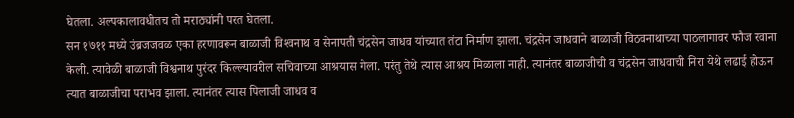घेतला. अल्पकालावधीतच तो मराठ्यांनी परत घेतला.
सन १७११ मध्ये उंब्रजजवळ एका हरणावरून बाळाजी विश्‍वनाथ व सेनापती चंद्रसेन जाधव यांच्यात तंटा निर्माण झाला. चंद्रसेन जाधवाने बाळाजी विठवनाथाच्या पाठलागावर फौज रवाना केली. त्यावेळी बाळाजी विश्वनाथ पुरंदर किल्ल्यावरील सचिवाच्या आश्रयास गेला. परंतु तेथे त्यास आश्रय मिळाला नाही. त्यानंतर बाळाजीची व चंद्रसेन जाधवाची निरा येथे लढाई होऊन त्यात बाळाजीचा पराभव झाला. त्यानंतर त्यास पिलाजी जाधव व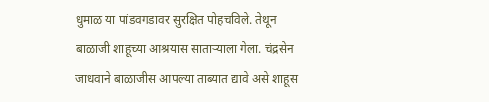धुमाळ या पांडवगडावर सुरक्षित पोहचविले. तेथून बाळाजी शाहूच्या आश्रयास साताऱ्याला गेला. चंद्रसेन जाधवाने बाळाजीस आपल्या ताब्यात द्यावे असे शाहूस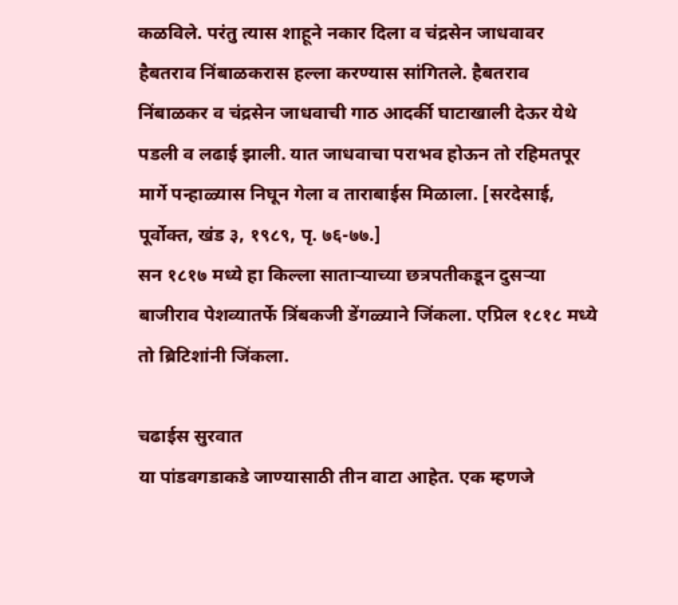कळविले. परंतु त्यास शाहूने नकार दिला व चंद्रसेन जाधवावर हैबतराव निंबाळकरास हल्ला करण्यास सांगितले. हैबतराव निंबाळकर व चंद्रसेन जाधवाची गाठ आदर्की घाटाखाली देऊर येथे पडली व लढाई झाली. यात जाधवाचा पराभव होऊन तो रहिमतपूर मार्गे पन्हाळ्यास निघून गेला व ताराबाईस मिळाला. [सरदेसाई, पूर्वोक्त, खंड ३, १९८९, पृ. ७६-७७.]
सन १८१७ मध्ये हा किल्ला साताऱ्याच्या छत्रपतीकडून दुसऱ्या बाजीराव पेशव्यातर्फे त्रिंबकजी डेंगळ्याने जिंकला. एप्रिल १८१८ मध्ये तो ब्रिटिशांनी जिंकला.

चढाईस सुरवात
या पांडवगडाकडे जाण्यासाठी तीन वाटा आहेत. एक म्हणजे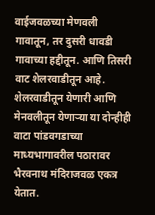वाईजवळच्या मेणवली गावातून, तर दुसरी धावडी गावाच्या हद्दीतून. आणि तिसरी वाट शेलरवाडीतून आहे. शेलरवाडीतून येणारी आणि मेनवलीतून येणाऱ्या या दोन्हीही वाटा पांडवगडाच्या माध्यभागावरील पठारावर भैरवनाथ मंदिराजवळ एकत्र येतात.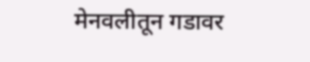मेनवलीतून गडावर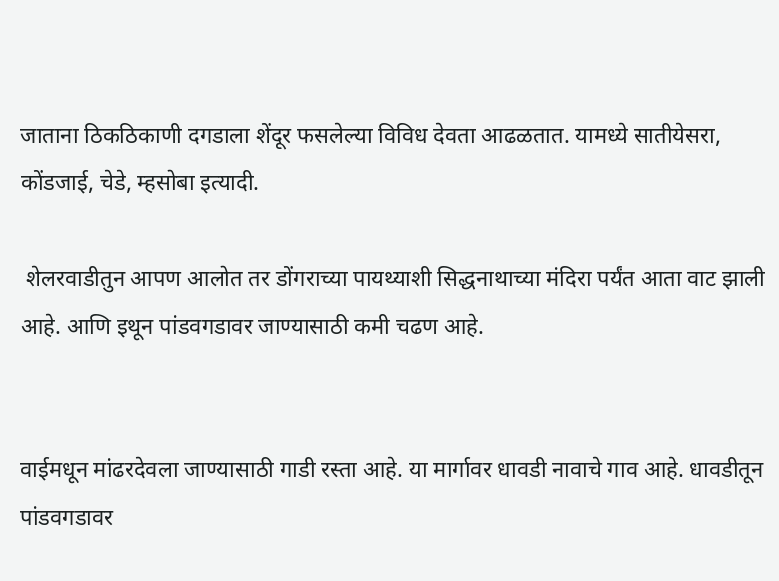जाताना ठिकठिकाणी दगडाला शेंदूर फसलेल्या विविध देवता आढळतात. यामध्ये सातीयेसरा, कोंडजाई, चेडे, म्हसोबा इत्यादी.

 शेलरवाडीतुन आपण आलोत तर डोंगराच्या पायथ्याशी सिद्धनाथाच्या मंदिरा पर्यंत आता वाट झाली आहे. आणि इथून पांडवगडावर जाण्यासाठी कमी चढण आहे.


वाईमधून मांढरदेवला जाण्यासाठी गाडी रस्ता आहे. या मार्गावर धावडी नावाचे गाव आहे. धावडीतून पांडवगडावर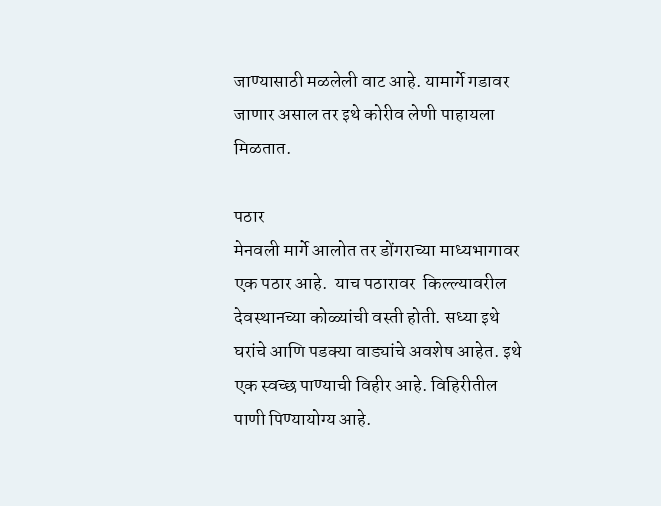जाण्यासाठी मळलेली वाट आहे. यामार्गे गडावर जाणार असाल तर इथे कोरीव लेणी पाहायला मिळतात.

पठार
मेनवली मार्गे आलोत तर डोंगराच्या माध्यभागावर एक पठार आहे.  याच पठारावर  किल्ल्यावरील देवस्थानच्या कोळ्यांची वस्ती होती. सध्या इथे घरांचे आणि पडक्या वाड्यांचे अवशेष आहेत. इथे एक स्वच्छ पाण्याची विहीर आहे. विहिरीतील पाणी पिण्यायोग्य आहे.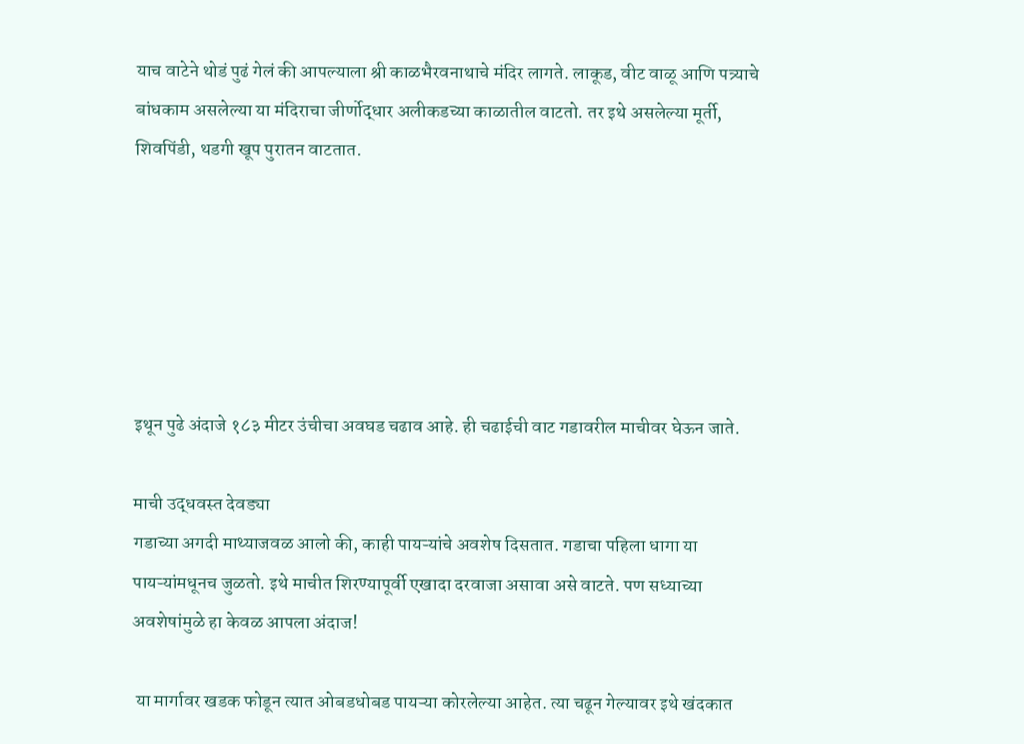याच वाटेने थोडं पुढं गेलं की आपल्याला श्री काळभैरवनाथाचे मंदिर लागते. लाकूड, वीट वाळू आणि पत्र्याचे बांधकाम असलेल्या या मंदिराचा जीर्णोद्धार अलीकडच्या काळातील वाटतो. तर इथे असलेल्या मूर्ती, शिवपिंडी, थडगी खूप पुरातन वाटतात.






इथून पुढे अंदाजे १८३ मीटर उंचीचा अवघड चढाव आहे. ही चढाईची वाट गडावरील माचीवर घेऊन जाते.

माची उद्धवस्त देवड्या
गडाच्या अगदी माथ्याजवळ आलो की, काही पायऱ्यांचे अवशेष दिसतात. गडाचा पहिला धागा या पायऱ्यांमधूनच जुळतो. इथे माचीत शिरण्यापूर्वी एखादा दरवाजा असावा असे वाटते. पण सध्याच्या अवशेषांमुळे हा केवळ आपला अंदाज!

 या मार्गावर खडक फोडून त्यात ओबडधोबड पायऱ्या कोरलेल्या आहेत. त्या चढून गेल्यावर इथे खंदकात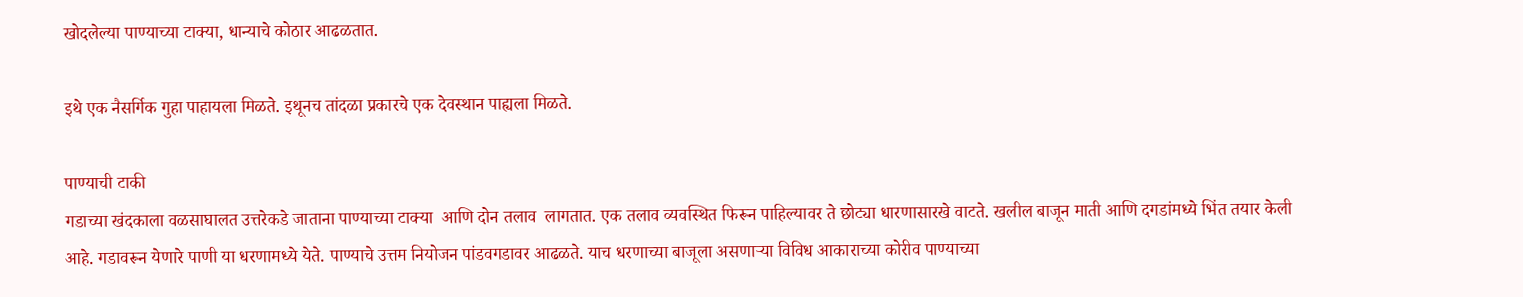खोदलेल्या पाण्याच्या टाक्या, धान्याचे कोठार आढळतात.

इथे एक नैसर्गिक गुहा पाहायला मिळते. इथूनच तांदळा प्रकारचे एक देवस्थान पाह्यला मिळते.

पाण्याची टाकी
गडाच्या खंदकाला वळसाघालत उत्तरेकडे जाताना पाण्याच्या टाक्या  आणि दोन तलाव  लागतात. एक तलाव व्यवस्थित फिरून पाहिल्यावर ते छोट्या धारणासारखे वाटते. खलील बाजून माती आणि दगडांमध्ये भिंत तयार केली आहे. गडावरून येणारे पाणी या धरणामध्ये येते. पाण्याचे उत्तम नियोजन पांडवगडावर आढळते. याच धरणाच्या बाजूला असणाऱ्या विविध आकाराच्या कोरीव पाण्याच्या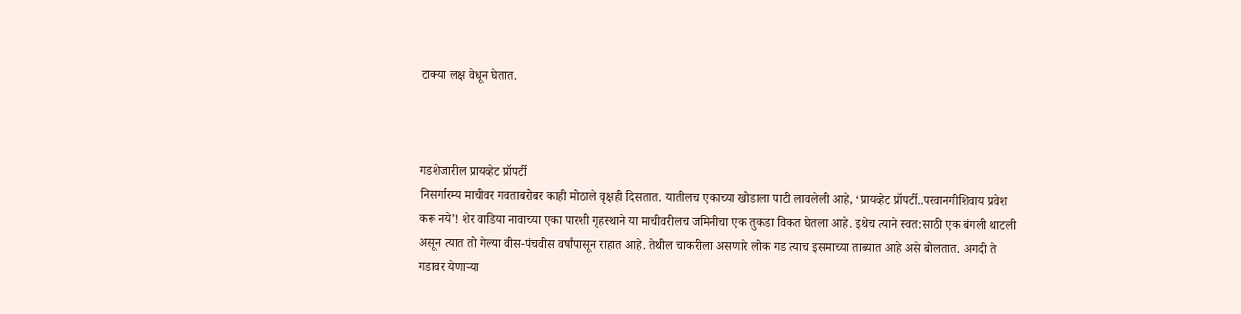टाक्या लक्ष वेधून घेतात.



गडशेजारील प्रायव्हेट प्रॉपर्टी
निसर्गारम्य माचीवर गवताबरोबर काही मोठाले वृक्षही दिसतात. यातीलच एकाच्या खोडाला पाटी लावलेली आहे, ‘प्रायव्हेट प्रॉपर्टी..परवानगीशिवाय प्रवेश करू नये’! शेर वाडिया नावाच्या एका पारशी गृहस्थाने या माचीवरीलच जमिनीचा एक तुकडा विकत घेतला आहे. इथेच त्याने स्वत:साठी एक बंगली थाटली असून त्यात तो गेल्या वीस-पंचवीस वर्षांपासून राहात आहे. तेथील चाकरीला असणारे लोक गड त्याच इसमाच्या ताब्यात आहे असे बोलतात. अगदी ते गडावर येणाऱ्या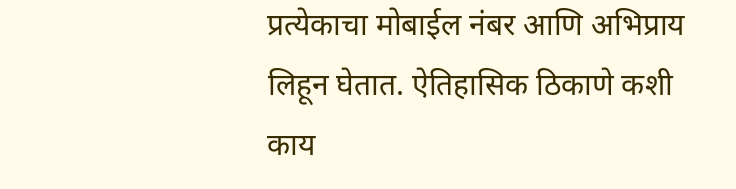प्रत्येकाचा मोबाईल नंबर आणि अभिप्राय लिहून घेतात. ऐतिहासिक ठिकाणे कशी काय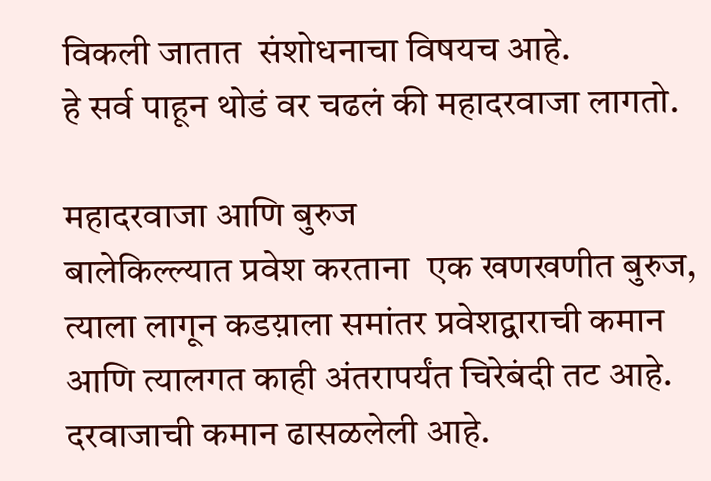विकली जातात  संशोधनाचा विषयच आहे.
हे सर्व पाहून थोडं वर चढलं की महादरवाजा लागतो.

महादरवाजा आणि बुरुज
बालेकिल्ल्यात प्रवेश करताना  एक खणखणीत बुरुज, त्याला लागून कडय़ाला समांतर प्रवेशद्वाराची कमान आणि त्यालगत काही अंतरापर्यंत चिरेबंदी तट आहे.  दरवाजाची कमान ढासळलेली आहे.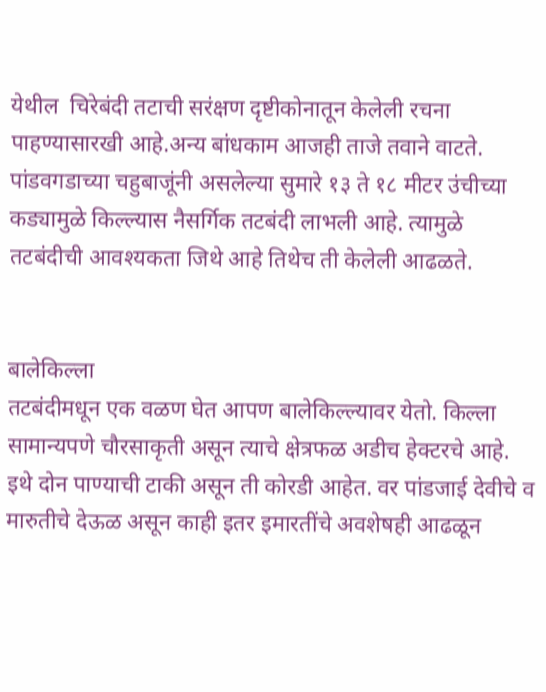येथील  चिरेबंदी तटाची सरंक्षण दृष्टीकोनातून केलेली रचना पाहण्यासारखी आहे.अन्य बांधकाम आजही ताजे तवाने वाटते.
पांडवगडाच्या चहुबाजूंनी असलेल्या सुमारे १३ ते १८ मीटर उंचीच्या कड्यामुळे किल्ल्यास नैसर्गिक तटबंदी लाभली आहे. त्यामुळे तटबंदीची आवश्यकता जिथे आहे तिथेच ती केलेली आढळते.


बालेकिल्ला
तटबंदीमधून एक वळण घेत आपण बालेकिल्ल्यावर येतो. किल्ला सामान्यपणे चौरसाकृती असून त्याचे क्षेत्रफळ अडीच हेक्‍टरचे आहे. इथे दोन पाण्याची टाकी असून ती कोरडी आहेत. वर पांडजाई देवीचे व मारुतीचे देऊळ असून काही इतर इमारतींचे अवशेषही आढळून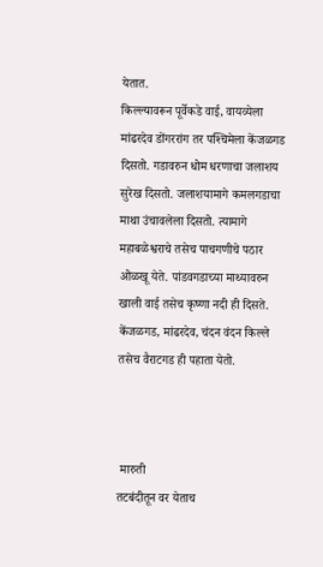येतात.
किल्ल्यावरून पूर्वेकडे वाई, वायव्येला मांढरदेव डोंगररांग तर पश्‍चिमेला केंजळगड दिसतो. गडावरुन धोम धरणाचा जलाशय सुरेख दिसतो. जलाशयामागे कमलगडाचा माथा उंचावलेला दिसतो. त्यामागे महाबळेश्वराचे तसेच पाचगणीचे पठार ओळखू येते. पांडवगडाच्या माथ्यावरुन खाली वाई तसेच कृष्णा नदी ही दिसते. केंजळगड, मांढरदेव, चंदन वंदन किल्ले तसेच वैराटगड ही पहाता येतो.



 मारुती
तटबंदीतून वर येताच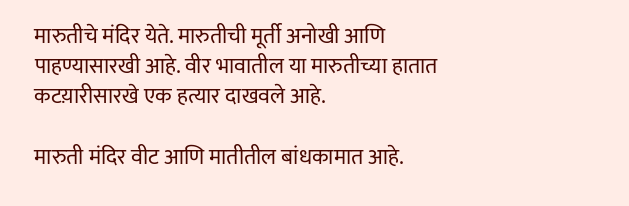मारुतीचे मंदिर येते. मारुतीची मूर्ती अनोखी आणि पाहण्यासारखी आहे. वीर भावातील या मारुतीच्या हातात कटय़ारीसारखे एक हत्यार दाखवले आहे.

मारुती मंदिर वीट आणि मातीतील बांधकामात आहे.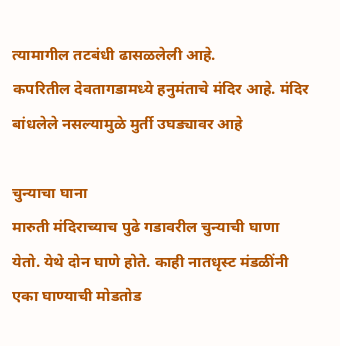त्यामागील तटबंधी ढासळलेली आहे.
कपरितील देवतागडामध्ये हनुमंताचे मंदिर आहे. मंदिर बांधलेले नसल्यामुळे मुर्ती उघड्यावर आहे

चुन्याचा घाना
मारुती मंदिराच्याच पुढे गडावरील चुन्याची घाणा येतो. येथे दोन घाणे होते. काही नातधृस्ट मंडळींनी एका घाण्याची मोडतोड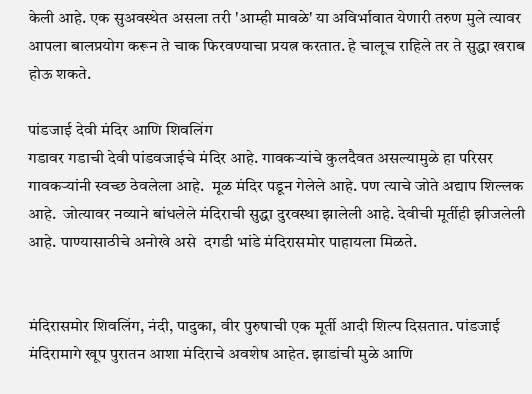केली आहे. एक सुअवस्थेत असला तरी 'आम्ही मावळे' या अविर्भावात येणारी तरुण मुले त्यावर आपला बालप्रयोग करून ते चाक फिरवण्याचा प्रयत्न करतात. हे चालूच राहिले तर ते सुद्धा खराब होऊ शकते.

पांडजाई देवी मंदिर आणि शिवलिंग
गडावर गडाची देवी पांडवजाईचे मंदिर आहे. गावकर्‍यांचे कुलदैवत असल्यामुळे हा परिसर गावकर्‍यांनी स्वच्छ ठेवलेला आहे.  मूळ मंदिर पडून गेलेले आहे. पण त्याचे जोते अद्याप शिल्लक आहे.  जोत्यावर नव्याने बांधलेले मंदिराची सुद्धा दुरवस्था झालेली आहे. देवीची मूर्तीही झीजलेली आहे. पाण्यासाठीचे अनोखे असे  दगडी भांडे मंदिरासमोर पाहायला मिळते.


मंदिरासमोर शिवलिंग, नंदी, पादुका, वीर पुरुषाची एक मूर्ती आदी शिल्प दिसतात. पांडजाई मंदिरामागे खूप पुरातन आशा मंदिराचे अवशेष आहेत. झाडांची मुळे आणि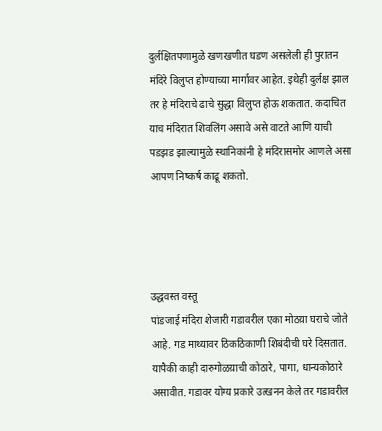दुर्लक्षितपणामुळे खणखणीत घडण असलेली ही पुरातन मंदिरे विलुप्त होण्याच्या मार्गावर आहेत. इथेही दुर्लक्ष झाल तर हे मंदिराचे ढाचे सुद्धा विलुप्त होऊ शकतात. कदाचित याच मंदिरात शिवलिंग असावे असे वाटते आणि याची पडझड झाल्यामुळे स्थानिकांनी हे मंदिरासमोर आणले असा आपण निष्कर्ष काढू शकतो.




उद्धवस्त वस्तू
पांडजाई मंदिरा शेजारी गडावरील एका मोठय़ा घराचे जोते आहे. गड माथ्यावर ठिकठिकाणी शिबंदीची घरे दिसतात. यापैकी काही दारुगोळय़ाची कोठारे, पागा, धान्यकोठारे असावीत. गडावर योग्य प्रकारे उत्खनन केले तर गडावरील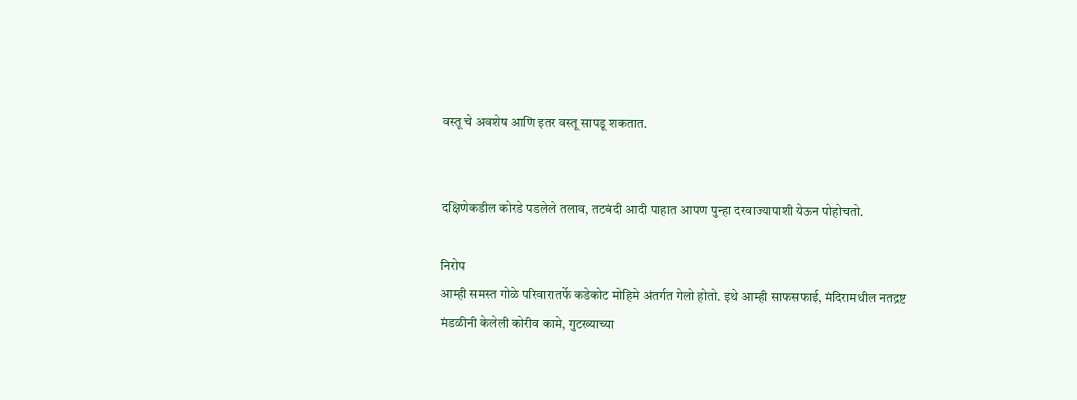वस्तू चे अवशेष आणि इतर वस्तू सापडू शकतात.


दक्षिणेकडील कोरडे पडलेले तलाव, तटबंदी आदी पाहात आपण पुन्हा दरवाज्यापाशी येऊन पोहोचतो.

निरोप
आम्ही समस्त गोळे परिवारातर्फे कडेकोट मोहिमे अंतर्गत गेलो होतो. इथे आम्ही साफसफाई, मंदिरामधील नतद्रष्ट मंडळीनी केलेली कोरीव कामे, गुटख्याच्या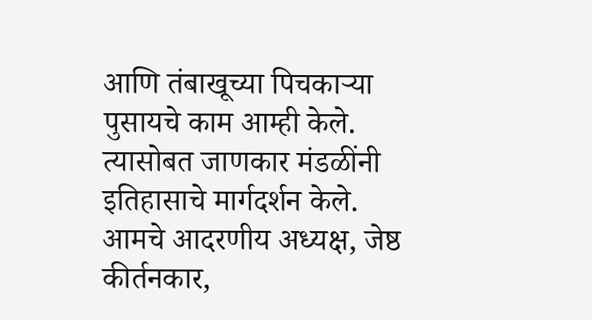आणि तंबाखूच्या पिचकाऱ्या पुसायचे काम आम्ही केले. त्यासोबत जाणकार मंडळींनी इतिहासाचे मार्गदर्शन केले. आमचे आदरणीय अध्यक्ष, जेष्ठ कीर्तनकार,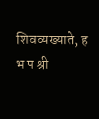शिवव्यख्याते, ह भ प श्री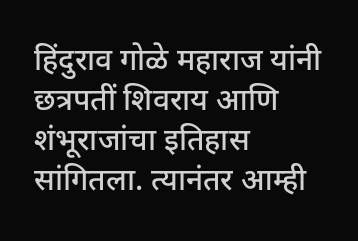हिंदुराव गोळे महाराज यांनी छत्रपतीं शिवराय आणि शंभूराजांचा इतिहास सांगितला. त्यानंतर आम्ही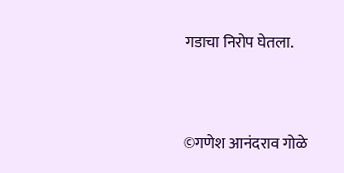गडाचा निरोप घेतला.



©गणेश आनंदराव गोळे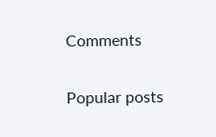Comments

Popular posts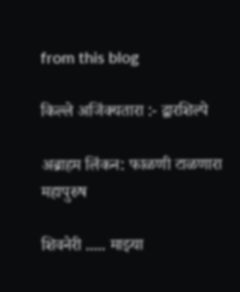from this blog

किल्ले अजिंक्यतारा :- द्वारशिल्पे

अब्राहम लिंकन: फाळणी टाळणारा महापुरुष

शिवनेरी ..... माझ्या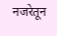नजरेतून